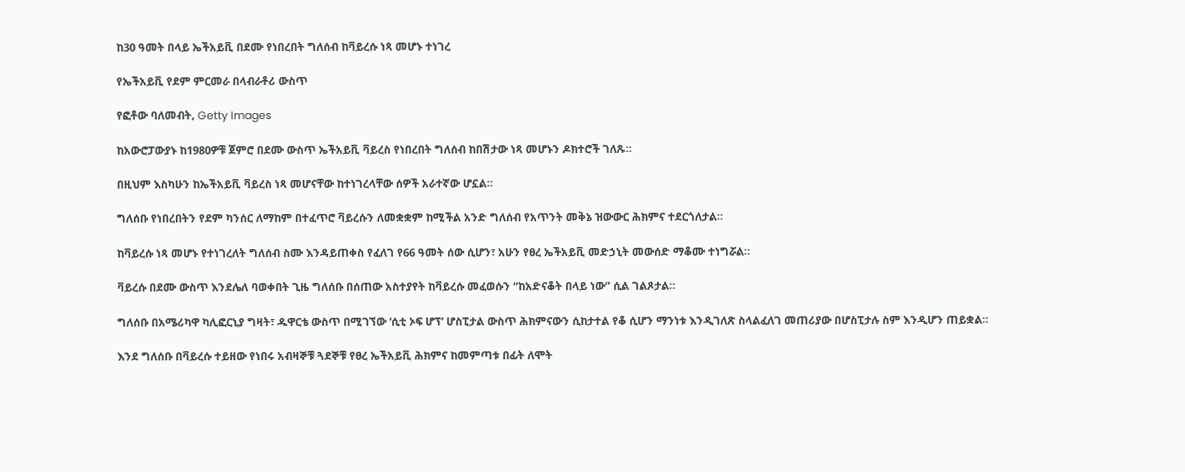ከ30 ዓመት በላይ ኤችአይቪ በደሙ የነበረበት ግለሰብ ከቫይረሱ ነጻ መሆኑ ተነገረ

የኤችአይቪ የደም ምርመራ በላብራቶሪ ውስጥ

የፎቶው ባለመብት, Getty Images

ከአውሮፓውያኑ ከ1980ዎቹ ጀምሮ በደሙ ውስጥ ኤችአይቪ ቫይረስ የነበረበት ግለሰብ ከበሽታው ነጻ መሆኑን ዶክተሮች ገለጹ።

በዚህም እስካሁን ከኤችአይቪ ቫይረስ ነጻ መሆናቸው ከተነገረላቸው ሰዎች አራተኛው ሆኗል።

ግለሰቡ የነበረበትን የደም ካንሰር ለማከም በተፈጥሮ ቫይረሱን ለመቋቋም ከሚችል አንድ ግለሰብ የአጥንት መቅኔ ዝውውር ሕክምና ተደርጎለታል።

ከቫይረሱ ነጻ መሆኑ የተነገረለት ግለሰብ ስሙ እንዳይጠቀስ የፈለገ የ66 ዓመት ሰው ሲሆን፣ አሁን የፀረ ኤችአይቪ መድኃኒት መውሰድ ማቆሙ ተነግሯል።

ቫይረሱ በደሙ ውስጥ እንደሌለ ባወቀበት ጊዜ ግለሰቡ በሰጠው አስተያየት ከቫይረሱ መፈወሱን “ከአድናቆት በላይ ነው” ሲል ገልጾታል።

ግለሰቡ በአሜሪካዋ ካሊፎርኒያ ግዛት፣ ዱዋርቴ ውስጥ በሚገኘው ‘ሲቲ ኦፍ ሆፕ’ ሆስፒታል ውስጥ ሕክምናውን ሲከታተል የቆ ሲሆን ማንነቱ እንዲገለጽ ስላልፈለገ መጠሪያው በሆስፒታሉ ስም እንዲሆን ጠይቋል።

እንደ ግለሰቡ በቫይረሱ ተይዘው የነበሩ አብዛኞቹ ጓደኞቹ የፀረ ኤችአይቪ ሕክምና ከመምጣቱ በፊት ለሞት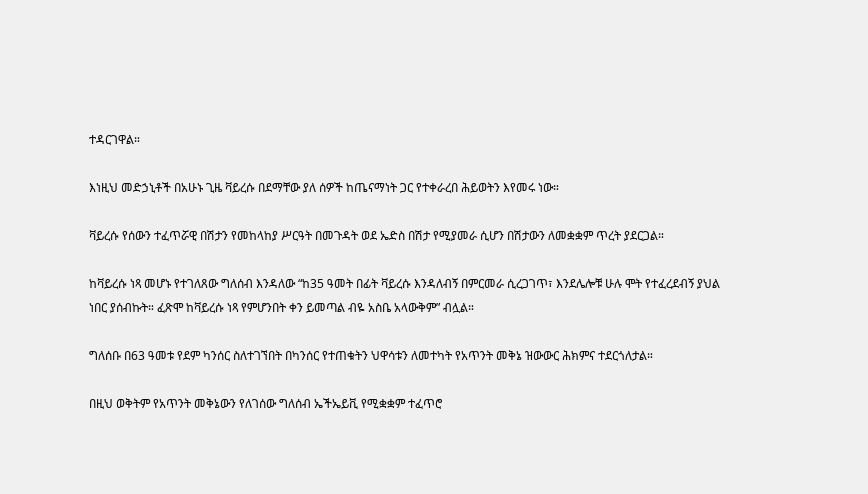ተዳርገዋል።

እነዚህ መድኃኒቶች በአሁኑ ጊዜ ቫይረሱ በደማቸው ያለ ሰዎች ከጤናማነት ጋር የተቀራረበ ሕይወትን እየመሩ ነው።

ቫይረሱ የሰውን ተፈጥሯዊ በሽታን የመከላከያ ሥርዓት በመጉዳት ወደ ኤድስ በሽታ የሚያመራ ሲሆን በሽታውን ለመቋቋም ጥረት ያደርጋል።

ከቫይረሱ ነጻ መሆኑ የተገለጸው ግለሰብ እንዳለው “ከ35 ዓመት በፊት ቫይረሱ እንዳለብኝ በምርመራ ሲረጋገጥ፣ እንደሌሎቹ ሁሉ ሞት የተፈረደብኝ ያህል ነበር ያሰብኩት። ፈጽሞ ከቫይረሱ ነጻ የምሆንበት ቀን ይመጣል ብዬ አስቤ አላውቅም” ብሏል።

ግለሰቡ በ63 ዓመቱ የደም ካንሰር ስለተገኘበት በካንሰር የተጠቁትን ህዋሳቱን ለመተካት የአጥንት መቅኔ ዝውውር ሕክምና ተደርጎለታል።

በዚህ ወቅትም የአጥንት መቅኔውን የለገሰው ግለሰብ ኤችኤይቪ የሚቋቋም ተፈጥሮ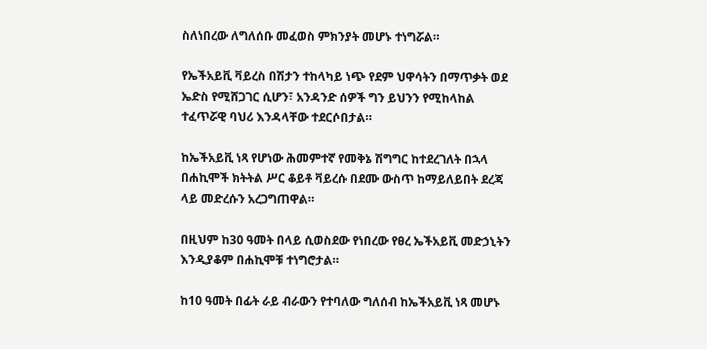ስለነበረው ለግለሰቡ መፈወስ ምክንያት መሆኑ ተነግሯል።

የኤችአይቪ ቫይረስ በሽታን ተከላካይ ነጭ የደም ህዋሳትን በማጥቃት ወደ ኤድስ የሚሸጋገር ሲሆን፣ አንዳንድ ሰዎች ግን ይህንን የሚከላከል ተፈጥሯዊ ባህሪ እንዳላቸው ተደርሶበታል።

ከኤችአይቪ ነጻ የሆነው ሕመምተኛ የመቅኔ ሽግግር ከተደረገለት በኋላ በሐኪሞች ክትትል ሥር ቆይቶ ቫይረሱ በደሙ ውስጥ ከማይለይበት ደረጃ ላይ መድረሱን አረጋግጠዋል።

በዚህም ከ30 ዓመት በላይ ሲወስደው የነበረው የፀረ ኤችአይቪ መድኃኒትን እንዲያቆም በሐኪሞቹ ተነግሮታል።

ከ10 ዓመት በፊት ራይ ብራውን የተባለው ግለሰብ ከኤችአይቪ ነጻ መሆኑ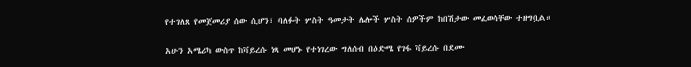የተገለጸ የመጀመሪያ ሰው ሲሆን፣ ባለፉት ሦስት ዓመታት ሌሎች ሦስት ሰዎችም ከበሽታው መፈወሳቸው ተዘግቧል።

አሁን አሜሪካ ውስጥ ከቫይረሱ ነጻ መሆኑ የተነገረው ግለሰብ በዕድሜ የገፋ ቫይረሱ በደሙ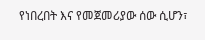የነበረበት እና የመጀመሪያው ሰው ሲሆን፣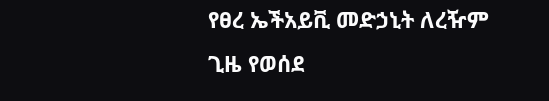የፀረ ኤችአይቪ መድኃኒት ለረዥም ጊዜ የወሰደ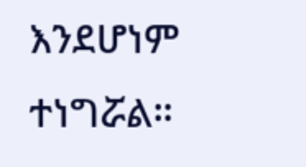እንደሆነም ተነግሯል።